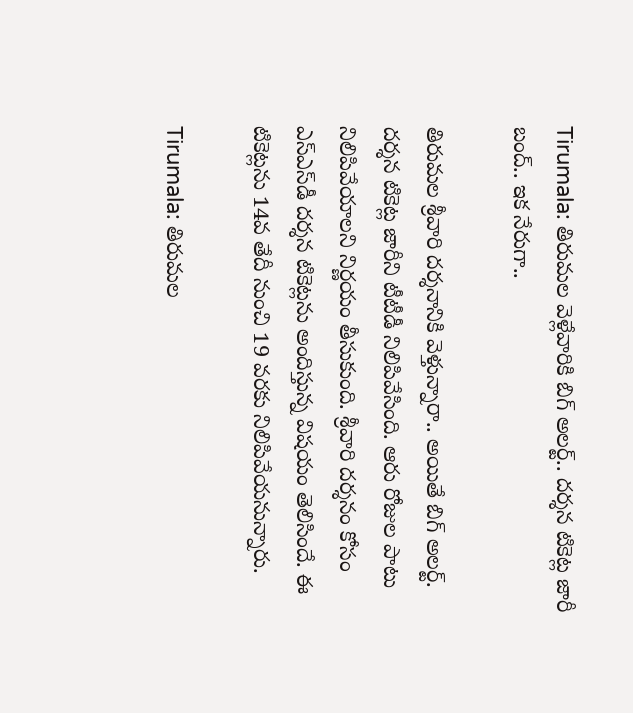Tirumala: తిరుమల వెళ్లేవారికి బిగ్ అలర్ట్.. దర్శన టికెట్ల జారీ బంద్.. ఇక నేరుగా..

తిరుమల శ్రీవారి దర్శనానికి వెళ్తున్నారా.. అయితే బిగ్ అలర్ట్. దర్శన టికెట్ల జారీని టీటీడీ నిలిపివేసింది. ఆరు రోజుల పాటు నిలిపివేయాలని నిర్ణయం తీసుకుంది. శ్రీవారి దర్శనం కోసం ఎస్‌ఎస్‌డీ దర్శన టికెట్లను అందిస్తున్న విషయం తెలిసిందే. ఈ టికెట్లను 14వ తేదీ నుంచి 19 వరకు నిలిపివేయనున్నారు.

Tirumala: తిరుమల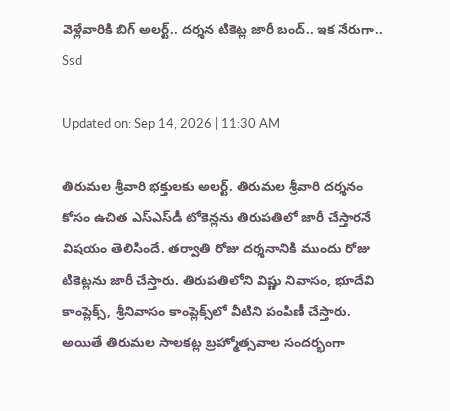వెళ్లేవారికి బిగ్ అలర్ట్.. దర్శన టికెట్ల జారీ బంద్.. ఇక నేరుగా..
Ssd

Updated on: Sep 14, 2026 | 11:30 AM

తిరుమల శ్రీవారి భక్తులకు అలర్ట్. తిరుమల శ్రీవారి దర్శనం కోసం ఉచిత ఎస్‌ఎస్‌డీ టోకెన్లను తిరుపతిలో జారీ చేస్తారనే విషయం తెలిసిందే. తర్వాతి రోజు దర్శనానికి ముందు రోజు టికెట్లను జారీ చేస్తారు. తిరుపతిలోని విష్ణు నివాసం, భూదేవి కాంప్లెక్స్, శ్రీనివాసం కాంప్లెక్స్‌లో వీటిని పంపిణీ చేస్తారు. అయితే తిరుమల సాలకట్ల బ్రహ్మోత్సవాల సందర్భంగా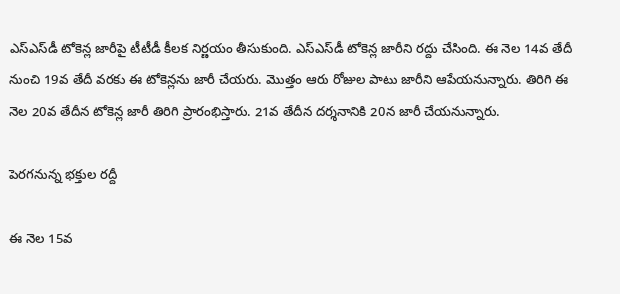ఎస్‌ఎస్‌డీ టోకెన్ల జారీపై టీటీడీ కీలక నిర్ణయం తీసుకుంది. ఎస్‌ఎస్‌డీ టోకెన్ల జారీని రద్దు చేసింది. ఈ నెల 14వ తేదీ నుంచి 19వ తేదీ వరకు ఈ టోకెన్లను జారీ చేయరు. మొత్తం ఆరు రోజుల పాటు జారీని ఆపేయనున్నారు. తిరిగి ఈ నెల 20వ తేదీన టోకెన్ల జారీ తిరిగి ప్రారంభిస్తారు. 21వ తేదీన దర్శనానికి 20న జారీ చేయనున్నారు.

పెరగనున్న భక్తుల రద్దీ

ఈ నెల 15వ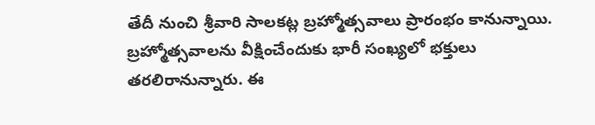తేదీ నుంచి శ్రీవారి సాలకట్ల బ్రహ్మోత్సవాలు ప్రారంభం కానున్నాయి. బ్రహ్మోత్సవాలను వీక్షించేందుకు భారీ సంఖ్యలో భక్తులు తరలిరానున్నారు. ఈ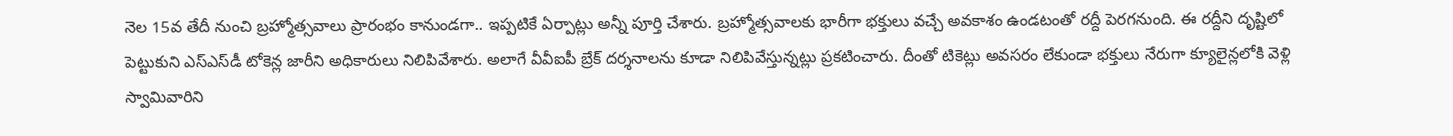నెల 15వ తేదీ నుంచి బ్రహ్మోత్సవాలు ప్రారంభం కానుండగా.. ఇప్పటికే ఏర్పాట్లు అన్నీ పూర్తి చేశారు. బ్రహ్మోత్సవాలకు భారీగా భక్తులు వచ్చే అవకాశం ఉండటంతో రద్దీ పెరగనుంది. ఈ రద్దీని దృష్టిలో పెట్టుకుని ఎస్ఎస్‌డీ టోకెన్ల జారీని అధికారులు నిలిపివేశారు. అలాగే వీవీఐపీ బ్రేక్ దర్శనాలను కూడా నిలిపివేస్తున్నట్లు ప్రకటించారు. దీంతో టికెట్లు అవసరం లేకుండా భక్తులు నేరుగా క్యూలైన్లలోకి వెళ్లి స్వామివారిని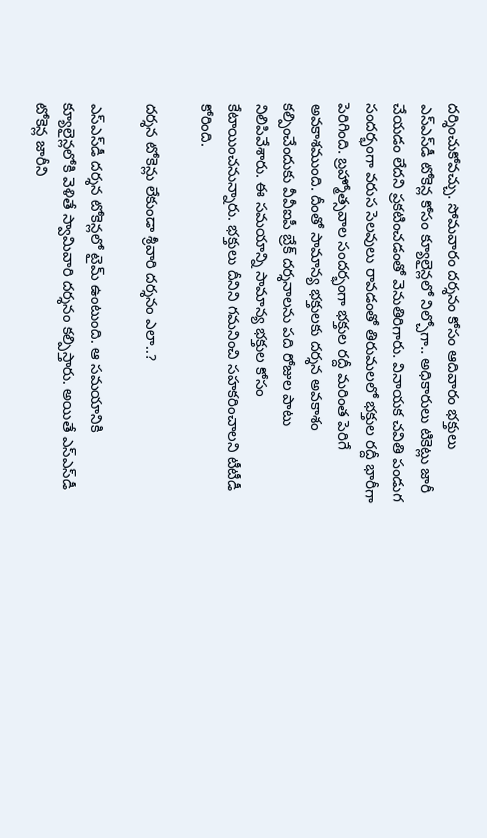దర్శించుకోవచ్చు. సోమవారం దర్శనం కోసం ఆదివారం భక్తులు ఎస్‌ఎస్‌డీ టోకెన్ల కోసం క్యూలైన్లలో నిల్చోగా.. అధికారులు టికెట్లు జారీ చేయడం లేదని ప్రకటించడంతో వెనుతిరిగారు. వినాయక చవితి పండుగ సందర్భంగా వరుస సెలవులు రావడంతో తిరుమలలో భక్తుల రద్దీ భారీగా పెరిగింది. బ్రహ్మోత్సవాల సందర్భంగా భక్తుల రద్దీ మరింత పెరిగే అవకాశముంది. దీంతో సామాన్య భక్తులకు దర్శన అవకాశం కల్పించేందుకు వీవీఐపీ బ్రేక్ దర్శనాలను పది రోజుల పాటు నిలిపివేశారు. ఈ సమయాన్ని సామాన్య భక్తుల కోసం కేటాయించనున్నారు. భక్తులు దీనిని గమనించి సహకరించాలని టీటీడీ కోరింది.

దర్శన టోకెన్లు లేకుండా శ్రీవారి దర్శనం ఎలా..?

ఎస్‌ఎస్‌డీ దర్శన టోకెన్లలో టైమ్ ఉంటుంది. ఆ సమయానికి క్యూలైన్లలోకి వెళితే స్వామివారి దర్శనం కల్పిస్తారు. అయితే ఎస్‌ఎస్‌డీ టోకెన్ల జారీని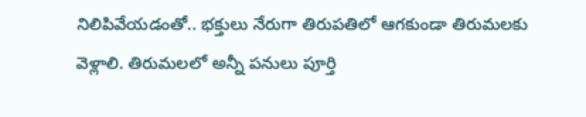నిలిపివేయడంతో.. భక్తులు నేరుగా తిరుపతిలో ఆగకుండా తిరుమలకు వెళ్లాలి. తిరుమలలో అన్నీ పనులు పూర్తి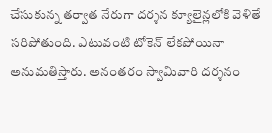చేసుకున్న తర్వాత నేరుగా దర్శన క్యూలైన్లలోకి వెళితే సరిపోతుంది. ఎటువంటి టోకెన్ లేకపోయినా అనుమతిస్తారు. అనంతరం స్వామివారి దర్శనం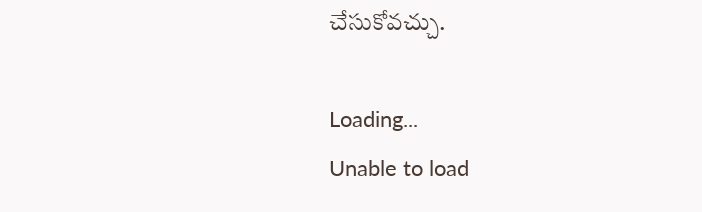చేసుకోవచ్చు.

Loading...
Unable to load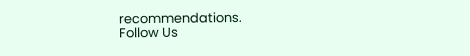recommendations.
Follow Us